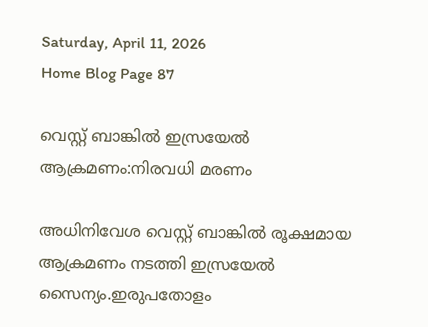Saturday, April 11, 2026
Home Blog Page 87

വെസ്റ്റ് ബാങ്കില്‍ ഇസ്രയേല്‍ ആക്രമണം:നിരവധി മരണം

അധിനിവേശ വെസ്റ്റ് ബാങ്കില്‍ രൂക്ഷമായ ആക്രമണം നടത്തി ഇസ്രയേല്‍ സൈന്യം.ഇരുപതോളം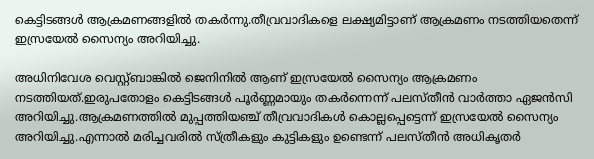കെട്ടിടങ്ങള്‍ ആക്രമണങ്ങളില്‍ തകര്‍ന്നു.തീവ്രവാദികളെ ലക്ഷ്യമിട്ടാണ് ആക്രമണം നടത്തിയതെന്ന് ഇസ്രയേല്‍ സൈന്യം അറിയിച്ചു.

അധിനിവേശ വെസ്റ്റ്ബാങ്കില്‍ ജെനിനില്‍ ആണ് ഇസ്രയേല്‍ സൈന്യം ആക്രമണം നടത്തിയത്.ഇരുപതോളം കെട്ടിടങ്ങള്‍ പൂര്‍ണ്ണമായും തകര്‍ന്നെന്ന് പലസ്തീന്‍ വാര്‍ത്താ ഏജന്‍സി അറിയിച്ചു.ആക്രമണത്തില്‍ മുപ്പത്തിയഞ്ച് തീവ്രവാദികള്‍ കൊല്ലപ്പെട്ടെന്ന് ഇസ്രയേല്‍ സൈന്യം അറിയിച്ചു.എന്നാല്‍ മരിച്ചവരില്‍ സ്ത്രീകളും കുട്ടികളും ഉണ്ടെന്ന് പലസ്തീന്‍ അധികൃതര്‍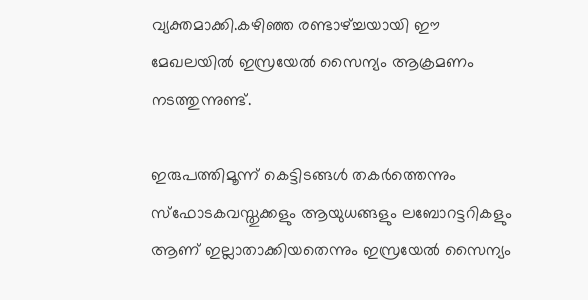വ്യക്തമാക്കി.കഴിഞ്ഞ രണ്ടാഴ്ച്ചയായി ഈ മേഖലയില്‍ ഇസ്രയേല്‍ സൈന്യം ആക്രമണം നടത്തുന്നുണ്ട്.

ഇരുപത്തിമൂന്ന് കെട്ടിടങ്ങള്‍ തകര്‍ത്തെന്നും സ്‌ഫോടകവസ്തുക്കളും ആയുധങ്ങളും ലബോറട്ടറികളും ആണ് ഇല്ലാതാക്കിയതെന്നും ഇസ്രയേല്‍ സൈന്യം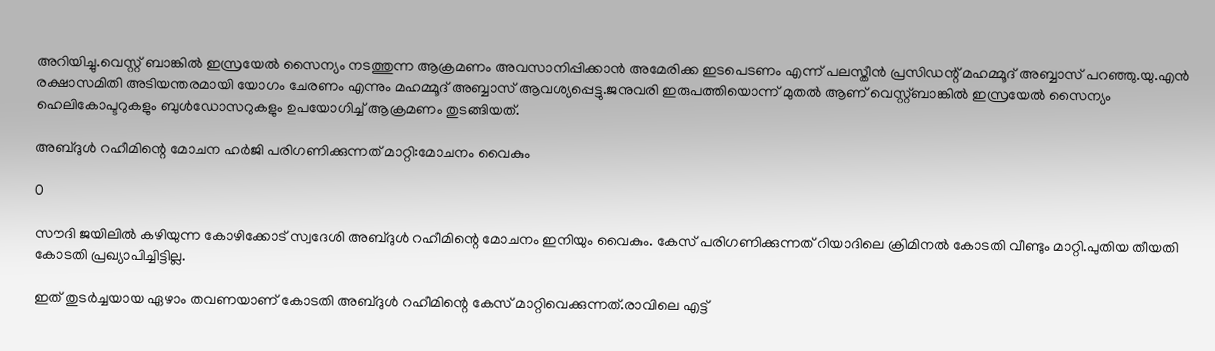അറിയിച്ചു.വെസ്റ്റ് ബാങ്കില്‍ ഇസ്രയേല്‍ സൈന്യം നടത്തുന്ന ആക്രമണം അവസാനിപ്പിക്കാന്‍ അമേരിക്ക ഇടപെടണം എന്ന് പലസ്തീന്‍ പ്രസിഡന്റ് മഹമ്മൂദ് അബ്ബാസ് പറഞ്ഞു.യു.എന്‍ രക്ഷാസമിതി അടിയന്തരമായി യോഗം ചേരണം എന്നും മഹമ്മൂദ് അബ്ബാസ് ആവശ്യപ്പെട്ടു.ജനുവരി ഇരുപത്തിയൊന്ന് മുതല്‍ ആണ് വെസ്റ്റ്ബാങ്കില്‍ ഇസ്രയേല്‍ സൈന്യം ഹെലികോപ്ടറുകളും ബുള്‍ഡോസറുകളും ഉപയോഗിച്ച് ആക്രമണം തുടങ്ങിയത്.

അബ്ദുള്‍ റഹീമിന്റെ മോചന ഹര്‍ജി പരിഗണിക്കുന്നത് മാറ്റി:മോചനം വൈകും

0

സൗദി ജയിലില്‍ കഴിയുന്ന കോഴിക്കോട് സ്വദേശി അബ്ദുള്‍ റഹീമിന്റെ മോചനം ഇനിയും വൈകും. കേസ് പരിഗണിക്കുന്നത് റിയാദിലെ ക്രിമിനല്‍ കോടതി വീണ്ടും മാറ്റി.പുതിയ തീയതി കോടതി പ്രഖ്യാപിച്ചിട്ടില്ല.

ഇത് തുടര്‍ച്ചയായ ഏഴാം തവണയാണ് കോടതി അബ്ദുള്‍ റഹീമിന്റെ കേസ് മാറ്റിവെക്കുന്നത്.രാവിലെ എട്ട്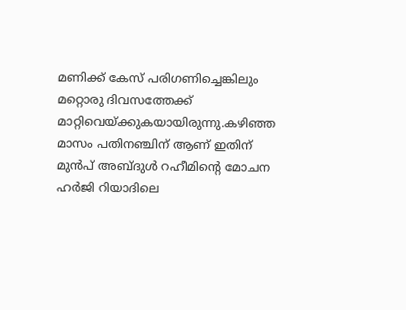മണിക്ക് കേസ് പരിഗണിച്ചെങ്കിലും മറ്റൊരു ദിവസത്തേക്ക് മാറ്റിവെയ്ക്കുകയായിരുന്നു.കഴിഞ്ഞ മാസം പതിനഞ്ചിന് ആണ് ഇതിന് മുന്‍പ് അബ്ദുള്‍ റഹീമിന്റെ മോചന ഹര്‍ജി റിയാദിലെ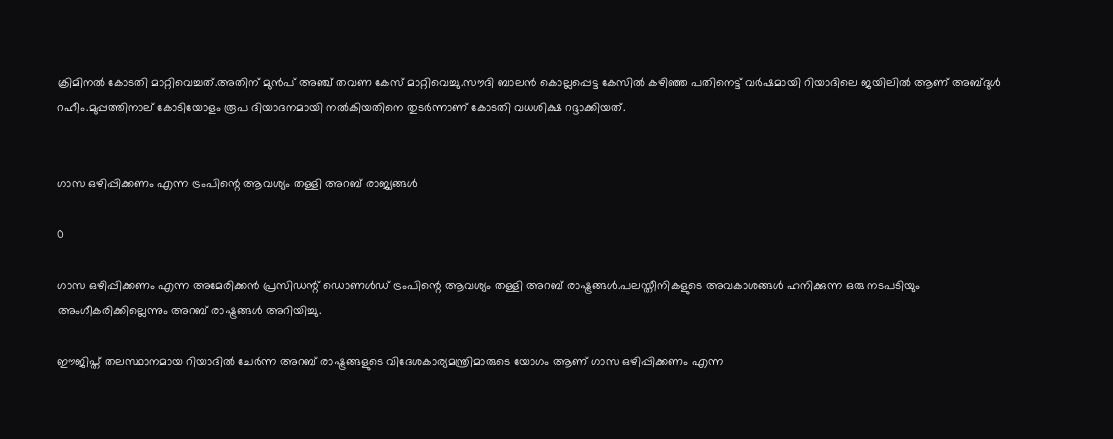ക്രിമിനല്‍ കോടതി മാറ്റിവെച്ചത്.അതിന് മുന്‍പ് അഞ്ച് തവണ കേസ് മാറ്റിവെച്ചു.സൗദി ബാലന്‍ കൊല്ലപ്പെട്ട കേസില്‍ കഴിഞ്ഞ പതിനെട്ട് വര്‍ഷമായി റിയാദിലെ ജയിലില്‍ ആണ് അബ്ദുള്‍ റഹീം.മുപ്പത്തിനാല് കോടിയോളം രൂപ ദിയാദനമായി നല്‍കിയതിനെ തുടര്‍ന്നാണ് കോടതി വധശിക്ഷ റദ്ദാക്കിയത്.


ഗാസ ഒഴിപ്പിക്കണം എന്ന ട്രംപിന്റെ ആവശ്യം തള്ളി അറബ് രാജ്യങ്ങള്‍

0

ഗാസ ഒഴിപ്പിക്കണം എന്ന അമേരിക്കന്‍ പ്രസിഡന്റ് ഡൊണള്‍ഡ് ട്രംപിന്റെ ആവശ്യം തള്ളി അറബ് രാഷ്ട്രങ്ങള്‍.പലസ്തീനികളുടെ അവകാശങ്ങള്‍ ഹനിക്കുന്ന ഒരു നടപടിയും അംഗീകരിക്കില്ലെന്നും അറബ് രാഷ്ട്രങ്ങള്‍ അറിയിച്ചു.

ഈജിപ്ത് തലസ്ഥാനമായ റിയാദില്‍ ചേര്‍ന്ന അറബ് രാഷ്ട്രങ്ങളുടെ വിദേശകാര്യമന്ത്രിമാരുടെ യോഗം ആണ് ഗാസ ഒഴിപ്പിക്കണം എന്ന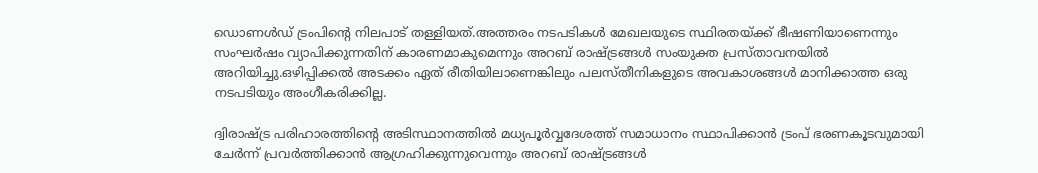ഡൊണള്‍ഡ് ട്രംപിന്റെ നിലപാട് തള്ളിയത്.അത്തരം നടപടികള്‍ മേഖലയുടെ സ്ഥിരതയ്ക്ക് ഭീഷണിയാണെന്നും സംഘര്‍ഷം വ്യാപിക്കുന്നതിന് കാരണമാകുമെന്നും അറബ് രാഷ്ട്രങ്ങള്‍ സംയുക്ത പ്രസ്താവനയില്‍ അറിയിച്ചു.ഒഴിപ്പിക്കല്‍ അടക്കം ഏത് രീതിയിലാണെങ്കിലും പലസ്തീനികളുടെ അവകാശങ്ങള്‍ മാനിക്കാത്ത ഒരു നടപടിയും അംഗീകരിക്കില്ല.

ദ്വിരാഷ്ട്ര പരിഹാരത്തിന്റെ അടിസ്ഥാനത്തില്‍ മധ്യപൂര്‍വ്വദേശത്ത് സമാധാനം സ്ഥാപിക്കാന്‍ ട്രംപ് ഭരണകൂടവുമായി ചേര്‍ന്ന് പ്രവര്‍ത്തിക്കാന്‍ ആഗ്രഹിക്കുന്നുവെന്നും അറബ് രാഷ്ട്രങ്ങള്‍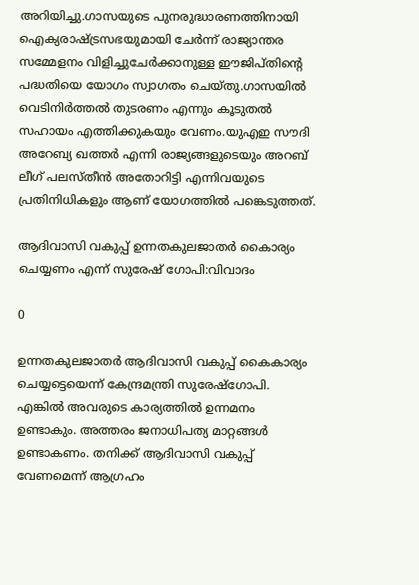അറിയിച്ചു.ഗാസയുടെ പുനരുദ്ധാരണത്തിനായി ഐക്യരാഷ്ട്രസഭയുമായി ചേര്‍ന്ന് രാജ്യാന്തര സമ്മേളനം വിളിച്ചുചേര്‍ക്കാനുള്ള ഈജിപ്തിന്റെ പദ്ധതിയെ യോഗം സ്വാഗതം ചെയ്തു.ഗാസയില്‍ വെടിനിര്‍ത്തല്‍ തുടരണം എന്നും കൂടുതല്‍ സഹായം എത്തിക്കുകയും വേണം.യുഎഇ സൗദി അറേബ്യ ഖത്തര്‍ എന്നി രാജ്യങ്ങളുടെയും അറബ് ലീഗ് പലസ്തീന്‍ അതോറിട്ടി എന്നിവയുടെ പ്രതിനിധികളും ആണ് യോഗത്തില്‍ പങ്കെടുത്തത്.

ആദിവാസി വകുപ്പ് ഉന്നതകുലജാതര്‍ കൈാര്യം ചെയ്യണം എന്ന് സുരേഷ് ഗോപി:വിവാദം

0

ഉന്നതകുലജാതര്‍ ആദിവാസി വകുപ്പ് കൈകാര്യം ചെയ്യട്ടെയെന്ന് കേന്ദ്രമന്ത്രി സുരേഷ്‌ഗോപി. എങ്കില്‍ അവരുടെ കാര്യത്തില്‍ ഉന്നമനം ഉണ്ടാകും. അത്തരം ജനാധിപത്യ മാറ്റങ്ങള്‍ ഉണ്ടാകണം. തനിക്ക് ആദിവാസി വകുപ്പ് വേണമെന്ന് ആഗ്രഹം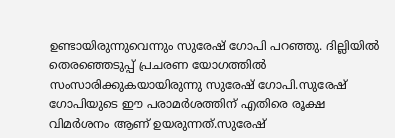ഉണ്ടായിരുന്നുവെന്നും സുരേഷ് ഗോപി പറഞ്ഞു. ദില്ലിയില്‍ തെരഞ്ഞെടുപ്പ് പ്രചരണ യോഗത്തില്‍ സംസാരിക്കുകയായിരുന്നു സുരേഷ് ഗോപി.സുരേഷ് ഗോപിയുടെ ഈ പരാമര്‍ശത്തിന് എതിരെ രൂക്ഷ വിമര്‍ശനം ആണ് ഉയരുന്നത്.സുരേഷ്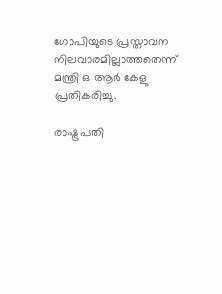ഗോപിയുടെ പ്രസ്താവന നിലവാരമില്ലാത്തതെന്ന് മന്ത്രി ഒ ആര്‍ കേളു പ്രതികരിച്ചു.

രാഷ്ട്രപതി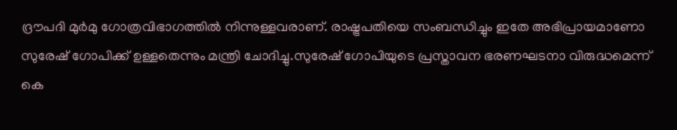ദ്രൗപദി മുര്‍മു ഗോത്രവിഭാഗത്തില്‍ നിന്നുള്ളവരാണ്. രാഷ്ട്രപതിയെ സംബന്ധിച്ചും ഇതേ അഭിപ്രായമാണോ സുരേഷ് ഗോപിക്ക് ഉള്ളതെന്നും മന്ത്രി ചോദിച്ചു.സുരേഷ് ഗോപിയുടെ പ്രസ്താവന ഭരണഘടനാ വിരുദ്ധമെന്ന് കെ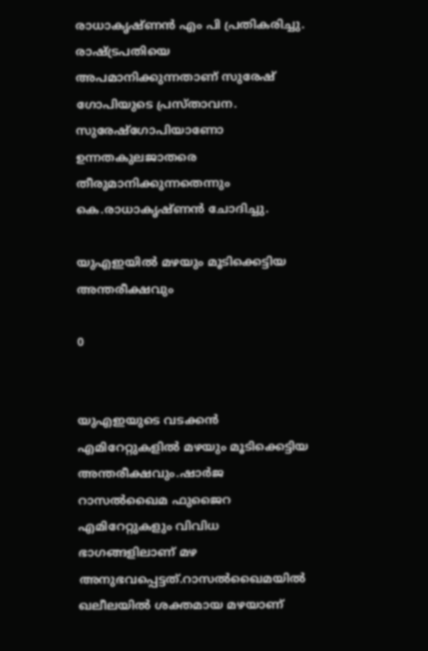രാധാകൃഷ്ണന്‍ എം പി പ്രതികരിച്ചു. രാഷ്ട്രപതിയെ അപമാനിക്കുന്നതാണ് സുരേഷ് ഗോപിയുടെ പ്രസ്താവന. സുരേഷ്ഗോപിയാണോ ഉന്നതകുലജാതരെ തീരുമാനിക്കുന്നതെന്നും കെ.രാധാകൃഷ്ണന്‍ ചോദിച്ചു.

യുഎഇയില്‍ മഴയും മൂടിക്കെട്ടിയ അന്തരീക്ഷവും

0


യുഎഇയുടെ വടക്കന്‍ എമിറേറ്റുകളില്‍ മഴയും മൂടിക്കെട്ടിയ അന്തരീക്ഷവും.ഷാര്‍ജ റാസല്‍ഖൈമ ഫുജൈറ എമിറേറ്റുകളും വിവിധ ഭാഗങ്ങളിലാണ് മഴ അനുഭവപ്പെട്ടത്.റാസല്‍ഖൈമയില്‍ ഖലീലയില്‍ ശക്തമായ മഴയാണ്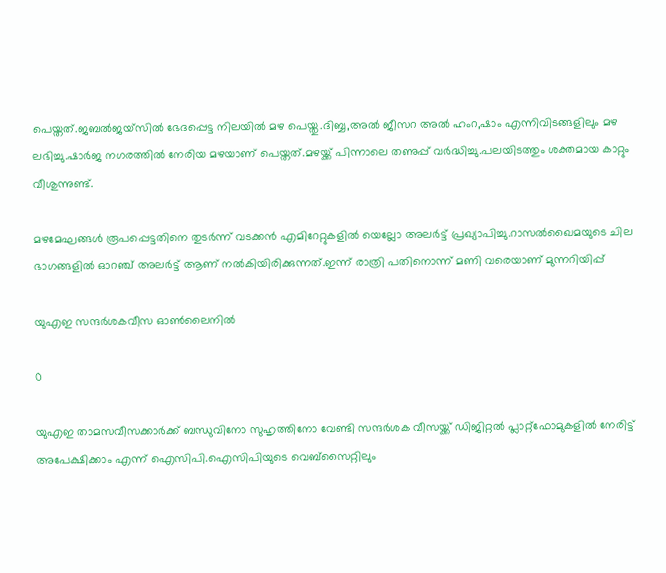പെയ്തത്.ജബല്‍ജയ്‌സില്‍ ഭേദപ്പെട്ട നിലയില്‍ മഴ പെയ്തു.ദിബ്ബ,അല്‍ ജീസറ അല്‍ ഹംറ,ഷാം എന്നിവിടങ്ങളിലും മഴ ലഭിച്ചു.ഷാര്‍ജ നഗരത്തില്‍ നേരിയ മഴയാണ് പെയ്തത്.മഴയ്ക്ക് പിന്നാലെ തണുപ്പ് വര്‍ദ്ധിച്ചു.പലയിടത്തും ശക്തമായ കാറ്റും വീശുന്നുണ്ട്.

മഴമേഘങ്ങള്‍ രൂപപ്പെട്ടതിനെ തുടര്‍ന്ന് വടക്കന്‍ എമിറേറ്റുകളില്‍ യെല്ലോ അലര്‍ട്ട് പ്രഖ്യാപിച്ചു.റാസല്‍ഖൈമയുടെ ചില ഭാഗങ്ങളില്‍ ഓറഞ്ച് അലര്‍ട്ട് ആണ് നല്‍കിയിരിക്കുന്നത്.ഇന്ന് രാത്രി പതിനൊന്ന് മണി വരെയാണ് മുന്നറിയിപ്പ്

യുഎഇ സന്ദര്‍ശകവീസ ഓണ്‍ലൈനില്‍

0

യുഎഇ താമസവീസക്കാര്‍ക്ക് ബന്ധുവിനോ സുഹൃത്തിനോ വേണ്ടി സന്ദര്‍ശക വീസയ്ക്ക് ഡിജിറ്റല്‍ പ്ലാറ്റ്‌ഫോമുകളില്‍ നേരിട്ട് അപേക്ഷിക്കാം എന്ന് ഐസിപി.ഐസിപിയുടെ വെബ്‌സൈറ്റിലും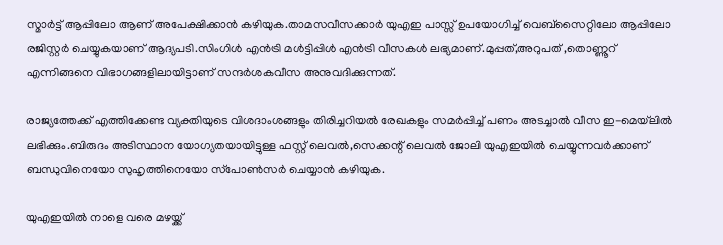സ്മാര്‍ട്ട് ആപ്പിലോ ആണ് അപേക്ഷിക്കാന്‍ കഴിയുക.താമസവീസക്കാര്‍ യുഎഇ പാസ്സ് ഉപയോഗിച്ച് വെബ്‌സൈറ്റിലോ ആപ്പിലോ രജിസ്റ്റര്‍ ചെയ്യുകയാണ് ആദ്യപടി.സിംഗിള്‍ എന്‍ട്രി മള്‍ട്ടിപ്പിള്‍ എന്‍ട്രി വീസകള്‍ ലഭ്യമാണ്.മുപ്പത്,അറുപത് ,തൊണ്ണൂറ് എന്നിങ്ങനെ വിഭാഗങ്ങളിലായിട്ടാണ് സന്ദര്‍ശകവീസ അനുവദിക്കുന്നത്.

രാജ്യത്തേക്ക് എത്തിക്കേണ്ട വ്യക്തിയുടെ വിശദാംശങ്ങളും തിരിച്ചറിയല്‍ രേഖകളും സമര്‍പ്പിച്ച് പണം അടച്ചാല്‍ വീസ ഇ-മെയ്‌ലില്‍ ലഭിക്കും.ബിരുദം അടിസ്ഥാന യോഗ്യതയായിട്ടുള്ള ഫസ്റ്റ് ലെവല്‍,സെക്കന്റ് ലെവല്‍ ജോലി യുഎഇയില്‍ ചെയ്യുന്നവര്‍ക്കാണ് ബന്ധുവിനെയോ സുഹൃത്തിനെയോ സ്‌പോണ്‍സര്‍ ചെയ്യാന്‍ കഴിയുക.

യുഎഇയില്‍ നാളെ വരെ മഴയ്ക്ക്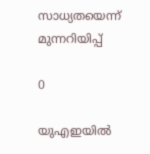സാധ്യതയെന്ന് മുന്നറിയിപ്പ്

0

യുഎഇയില്‍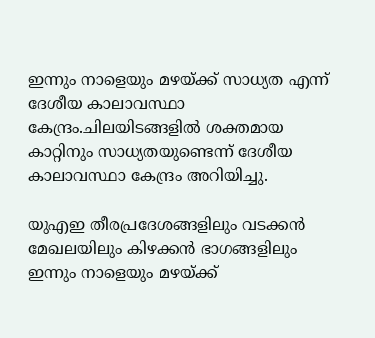ഇന്നും നാളെയും മഴയ്ക്ക് സാധ്യത എന്ന് ദേശീയ കാലാവസ്ഥാ കേന്ദ്രം.ചിലയിടങ്ങളില്‍ ശക്തമായ കാറ്റിനും സാധ്യതയുണ്ടെന്ന് ദേശീയ കാലാവസ്ഥാ കേന്ദ്രം അറിയിച്ചു.

യുഎഇ തീരപ്രദേശങ്ങളിലും വടക്കന്‍ മേഖലയിലും കിഴക്കന്‍ ഭാഗങ്ങളിലും ഇന്നും നാളെയും മഴയ്ക്ക്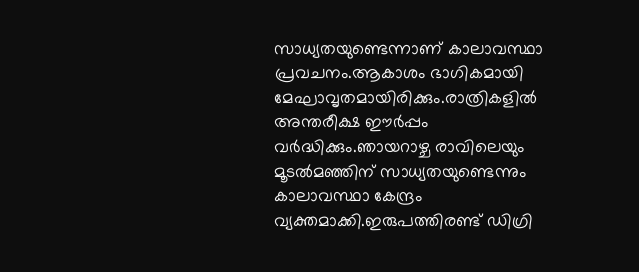സാധ്യതയുണ്ടെന്നാണ് കാലാവസ്ഥാ പ്രവചനം.ആകാശം ഭാഗികമായി മേഘാവൃതമായിരിക്കും.രാത്രികളില്‍ അന്തരീക്ഷ ഈര്‍പ്പം വര്‍ദ്ധിക്കും.ഞായറാഴ്ച രാവിലെയും മൂടല്‍മഞ്ഞിന് സാധ്യതയുണ്ടെന്നും കാലാവസ്ഥാ കേന്ദ്രം വ്യക്തമാക്കി.ഇരുപത്തിരണ്ട് ഡിഗ്രി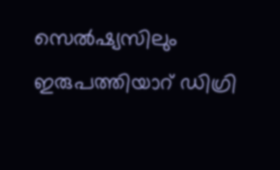സെല്‍ഷ്യസിലും ഇരുപത്തിയാറ് ഡിഗ്രി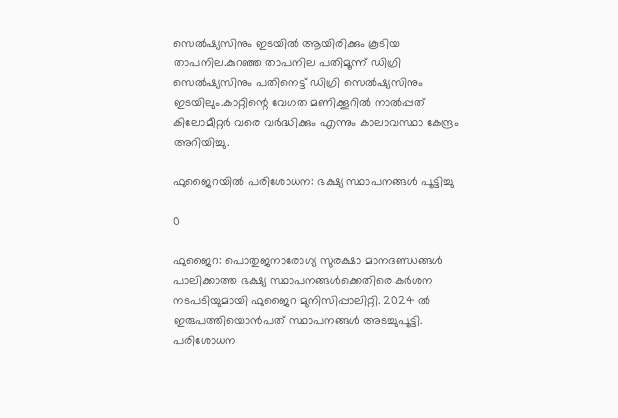സെല്‍ഷ്യസിനും ഇടയില്‍ ആയിരിക്കും കൂടിയ താപനില.കുറഞ്ഞ താപനില പതിമൂന്ന് ഡിഗ്രി സെല്‍ഷ്യസിനും പതിനെട്ട് ഡിഗ്രി സെല്‍ഷ്യസിനും ഇടയിലും.കാറ്റിന്റെ വേഗത മണിക്കൂറില്‍ നാല്‍പ്പത് കിലോമീറ്റര്‍ വരെ വര്‍ദ്ധിക്കും എന്നും കാലാവസ്ഥാ കേന്ദ്രം അറിയിച്ചു.

ഫുജൈറയില്‍ പരിശോധന: ഭക്ഷ്യ സ്ഥാപനങ്ങള്‍ പൂട്ടിച്ചു

0

ഫുജൈറ: പൊതുജനാരോഗ്യ സുരക്ഷാ മാനദണ്ഡങ്ങള്‍ പാലിക്കാത്ത ഭക്ഷ്യ സ്ഥാപനങ്ങള്‍ക്കെതിരെ കര്‍ശന നടപടിയുമായി ഫുജൈറ മുനിസിപ്പാലിറ്റി. 2024 ല്‍ ഇരുപത്തിയൊന്‍പത് സ്ഥാപനങ്ങള്‍ അടച്ചുപൂട്ടി. പരിശോധന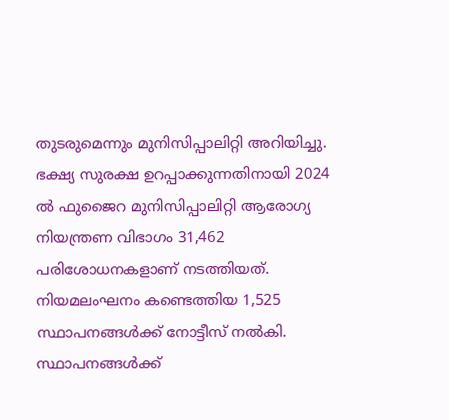തുടരുമെന്നും മുനിസിപ്പാലിറ്റി അറിയിച്ചു. ഭക്ഷ്യ സുരക്ഷ ഉറപ്പാക്കുന്നതിനായി 2024 ല്‍ ഫുജൈറ മുനിസിപ്പാലിറ്റി ആരോഗ്യ നിയന്ത്രണ വിഭാഗം 31,462 പരിശോധനകളാണ് നടത്തിയത്. നിയമലംഘനം കണ്ടെത്തിയ 1,525 സ്ഥാപനങ്ങള്‍ക്ക് നോട്ടീസ് നല്‍കി. സ്ഥാപനങ്ങള്‍ക്ക്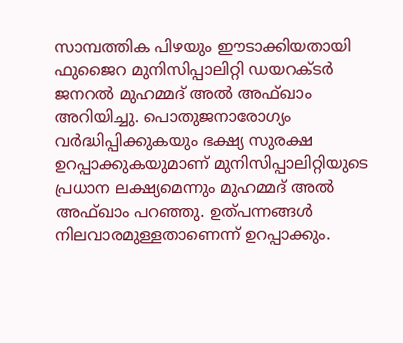സാമ്പത്തിക പിഴയും ഈടാക്കിയതായി ഫുജൈറ മുനിസിപ്പാലിറ്റി ഡയറക്ടര്‍ ജനറല്‍ മുഹമ്മദ് അല്‍ അഫ്ഖാം അറിയിച്ചു. പൊതുജനാരോഗ്യം വര്‍ദ്ധിപ്പിക്കുകയും ഭക്ഷ്യ സുരക്ഷ ഉറപ്പാക്കുകയുമാണ് മുനിസിപ്പാലിറ്റിയുടെ പ്രധാന ലക്ഷ്യമെന്നും മുഹമ്മദ് അല്‍ അഫ്ഖാം പറഞ്ഞു. ഉത്പന്നങ്ങള്‍ നിലവാരമുള്ളതാണെന്ന് ഉറപ്പാക്കും.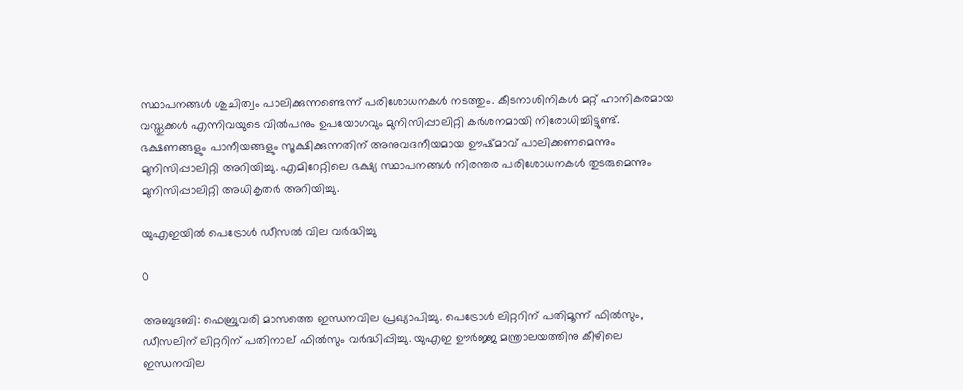സ്ഥാപനങ്ങള്‍ ശുചിത്വം പാലിക്കുന്നണ്ടെന്ന് പരിശോധനകള്‍ നടത്തും. കീടനാശിനികള്‍ മറ്റ് ഹാനികരമായ വസ്തുക്കള്‍ എന്നിവയുടെ വില്‍പനും ഉപയോഗവും മുനിസിപ്പാലിറ്റി കര്‍ശനമായി നിരോധിച്ചിട്ടുണ്ട്. ഭക്ഷണങ്ങളും പാനീയങ്ങളും സൂക്ഷിക്കുന്നതിന് അനുവദനീയമായ ഊഷ്മാവ് പാലിക്കണമെന്നും മുനിസിപ്പാലിറ്റി അറിയിച്ചു. എമിറേറ്റിലെ ഭക്ഷ്യ സ്ഥാപനങ്ങള്‍ നിരന്തര പരിശോധനകള്‍ തുടരുമെന്നും മുനിസിപ്പാലിറ്റി അധികൃതര്‍ അറിയിച്ചു.

യുഎഇയില്‍ പെട്രോള്‍ ഡീസല്‍ വില വര്‍ദ്ധിച്ചു

0

അബുദബി: ഫെബ്രുവരി മാസത്തെ ഇന്ധനവില പ്രഖ്യാപിച്ചു. പെട്രോള്‍ ലിറ്ററിന് പതിമൂന്ന് ഫില്‍സും, ഡീസലിന് ലിറ്ററിന് പതിനാല് ഫില്‍സും വര്‍ദ്ധിപ്പിച്ചു. യുഎഇ ഊര്‍ജ്ജ മന്ത്രാലയത്തിനു കീഴിലെ ഇന്ധനവില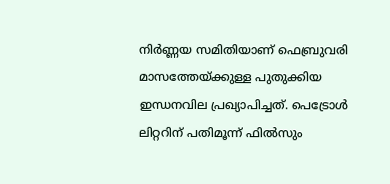നിര്‍ണ്ണയ സമിതിയാണ് ഫെബ്രുവരി മാസത്തേയ്ക്കുള്ള പുതുക്കിയ ഇന്ധനവില പ്രഖ്യാപിച്ചത്. പെട്രോള്‍ ലിറ്ററിന് പതിമൂന്ന് ഫില്‍സും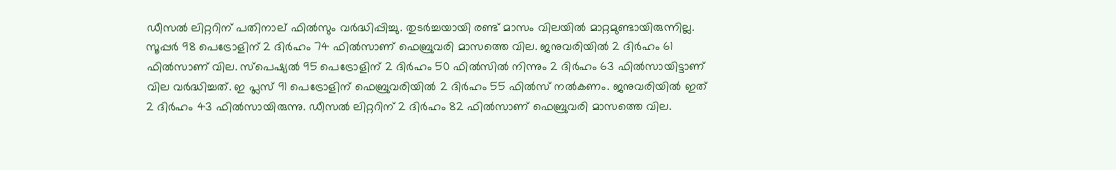ഡീസല്‍ ലിറ്ററിന് പതിനാല് ഫില്‍സും വര്‍ദ്ധിപ്പിച്ചു. തുടര്‍ച്ചയായി രണ്ട് മാസം വിലയില്‍ മാറ്റമുണ്ടായിരുന്നില്ല. സൂപ്പര്‍ 98 പെട്രോളിന് 2 ദിര്‍ഹം 74 ഫില്‍സാണ് ഫെബ്രുവരി മാസത്തെ വില. ജനുവരിയില്‍ 2 ദിര്‍ഹം 61 ഫില്‍സാണ് വില. സ്‌പെഷ്യല്‍ 95 പെട്രോളിന് 2 ദിര്‍ഹം 50 ഫില്‍സില്‍ നിന്നും 2 ദിര്‍ഹം 63 ഫില്‍സായിട്ടാണ് വില വര്‍ദ്ധിച്ചത്. ഇ പ്ലസ് 91 പെട്രോളിന് ഫെബ്രുവരിയില്‍ 2 ദിര്‍ഹം 55 ഫില്‍സ് നല്‍കണം. ജനുവരിയില്‍ ഇത് 2 ദിര്‍ഹം 43 ഫില്‍സായിരുന്നു. ഡീസല്‍ ലിറ്ററിന് 2 ദിര്‍ഹം 82 ഫില്‍സാണ് ഫെബ്രുവരി മാസത്തെ വില.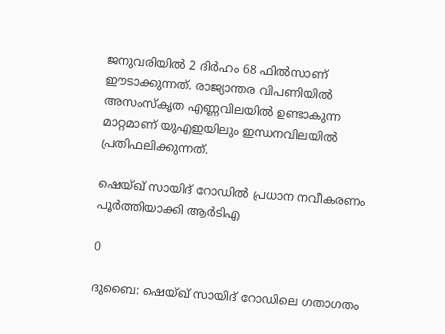ജനുവരിയില്‍ 2 ദിര്‍ഹം 68 ഫില്‍സാണ് ഈടാക്കുന്നത്. രാജ്യാന്തര വിപണിയില്‍ അസംസ്‌കൃത എണ്ണവിലയില്‍ ഉണ്ടാകുന്ന മാറ്റമാണ് യുഎഇയിലും ഇന്ധനവിലയില്‍ പ്രതിഫലിക്കുന്നത്.

ഷെയ്ഖ് സായിദ് റോഡില്‍ പ്രധാന നവീകരണം പൂര്‍ത്തിയാക്കി ആര്‍ടിഎ

0

ദുബൈ: ഷെയ്ഖ് സായിദ് റോഡിലെ ഗതാഗതം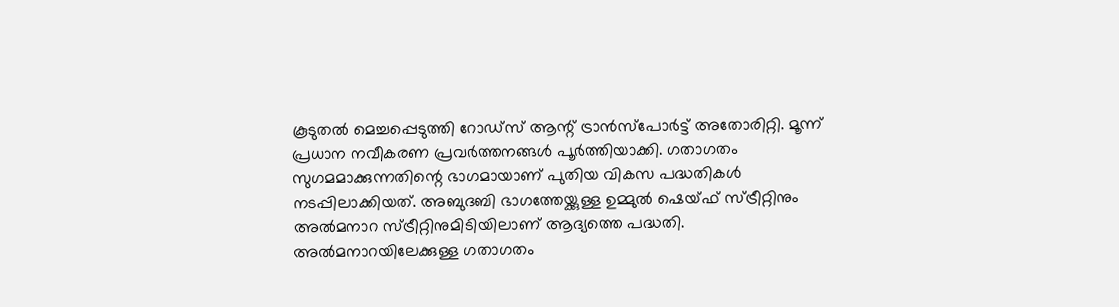കൂടുതല്‍ മെച്ചപ്പെടുത്തി റോഡ്‌സ് ആന്റ് ട്രാന്‍സ്‌പോര്‍ട്ട് അതോരിറ്റി. മൂന്ന് പ്രധാന നവീകരണ പ്രവര്‍ത്തനങ്ങള്‍ പൂര്‍ത്തിയാക്കി. ഗതാഗതം സുഗമമാക്കുന്നതിന്റെ ഭാഗമായാണ് പുതിയ വികസ പദ്ധതികള്‍ നടപ്പിലാക്കിയത്. അബുദബി ഭാഗത്തേയ്ക്കുള്ള ഉമ്മുല്‍ ഷെയ്ഫ് സ്ട്രീറ്റിനും അല്‍മനാറ സ്ട്രീറ്റിനുമിടിയിലാണ് ആദ്യത്തെ പദ്ധതി. അല്‍മനാറയിലേക്കുള്ള ഗതാഗതം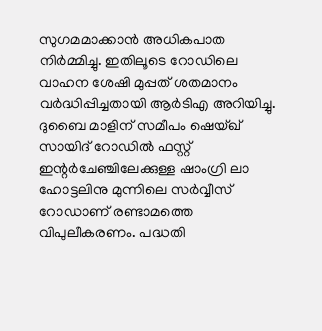സുഗമമാക്കാന്‍ അധികപാത നിര്‍മ്മിച്ചു. ഇതിലൂടെ റോഡിലെ വാഹന ശേഷി മുപ്പത് ശതമാനം വര്‍ദ്ധിപ്പിച്ചതായി ആര്‍ടിഎ അറിയിച്ചു. ദുബൈ മാളിന് സമീപം ഷെയ്ഖ് സായിദ് റോഡില്‍ ഫസ്റ്റ് ഇന്റര്‍ചേഞ്ചിലേക്കുള്ള ഷാംഗ്രി ലാ ഹോട്ടലിനു മുന്നിലെ സര്‍വ്വീസ് റോഡാണ് രണ്ടാമത്തെ വിപുലീകരണം. പദ്ധതി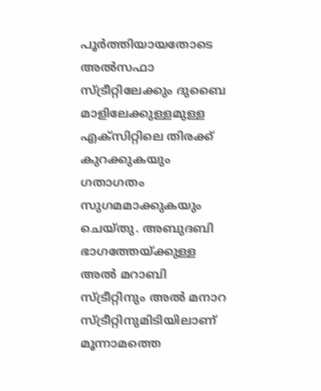പൂര്‍ത്തിയായതോടെ അല്‍സഫാ സ്ട്രീറ്റിലേക്കും ദുബൈ മാളിലേക്കുള്ളമുള്ള എക്‌സിറ്റിലെ തിരക്ക് കുറക്കുകയും ഗതാഗതം സുഗമമാക്കുകയും ചെയ്തു. അബുദബി ഭാഗത്തേയ്ക്കുള്ള അല്‍ മറാബി സ്ട്രീറ്റിനും അല്‍ മനാറ സ്ട്രീറ്റിനുമിടിയിലാണ് മൂന്നാമത്തെ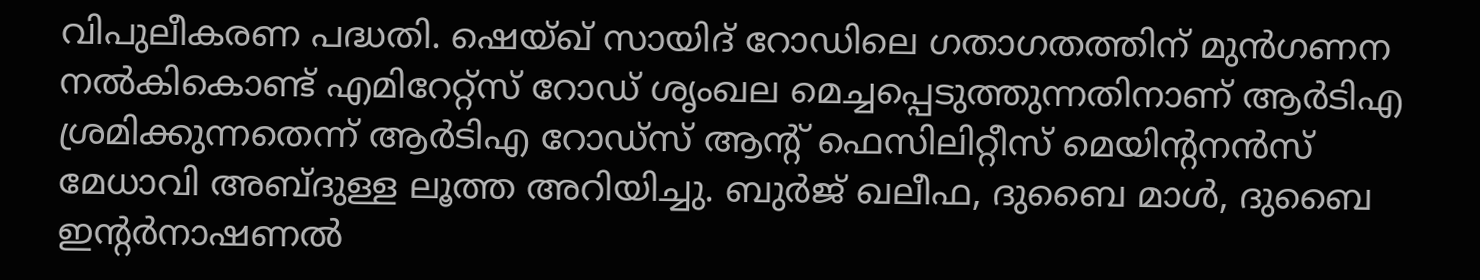വിപുലീകരണ പദ്ധതി. ഷെയ്ഖ് സായിദ് റോഡിലെ ഗതാഗതത്തിന് മുന്‍ഗണന നല്‍കികൊണ്ട് എമിറേറ്റ്‌സ് റോഡ് ശൃംഖല മെച്ചപ്പെടുത്തുന്നതിനാണ് ആര്‍ടിഎ ശ്രമിക്കുന്നതെന്ന് ആര്‍ടിഎ റോഡ്‌സ് ആന്റ് ഫെസിലിറ്റീസ് മെയിന്റനന്‍സ് മേധാവി അബ്ദുള്ള ലൂത്ത അറിയിച്ചു. ബുര്‍ജ് ഖലീഫ, ദുബൈ മാള്‍, ദുബൈ ഇന്റര്‍നാഷണല്‍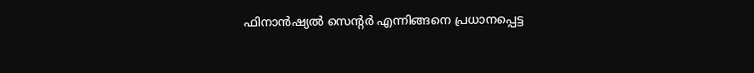ഫിനാന്‍ഷ്യല്‍ സെന്റര്‍ എന്നിങ്ങനെ പ്രധാനപ്പെട്ട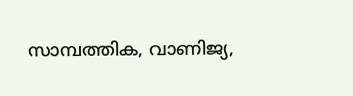സാമ്പത്തിക, വാണിജ്യ,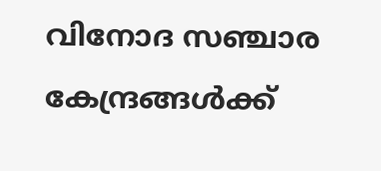വിനോദ സഞ്ചാര കേന്ദ്രങ്ങള്‍ക്ക്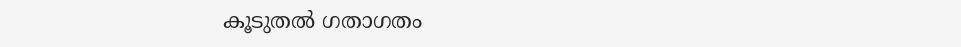കൂടുതല്‍ ഗതാഗതം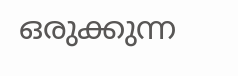ഒരുക്കുന്ന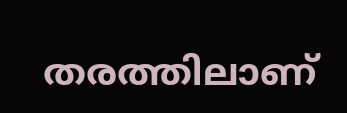തരത്തിലാണ്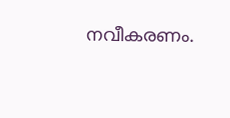നവീകരണം.